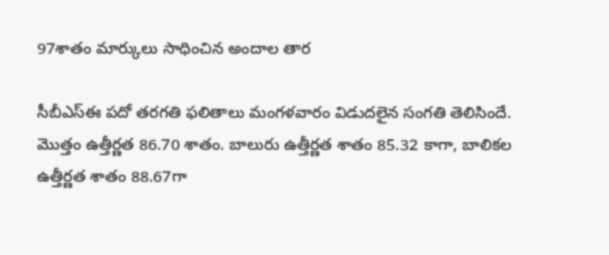97శాతం మార్కులు సాధించిన అందాల తార

సీబీఎస్‌ఈ పదో తరగతి ఫలితాలు మంగళవారం విడుదలైన సంగతి తెలిసిందే. మొత్తం ఉత్తీర్ణత 86.70 శాతం. బాలురు ఉత్తీర్ణత శాతం 85.32 కాగా, బాలికల ఉత్తీర్ణత శాతం 88.67గా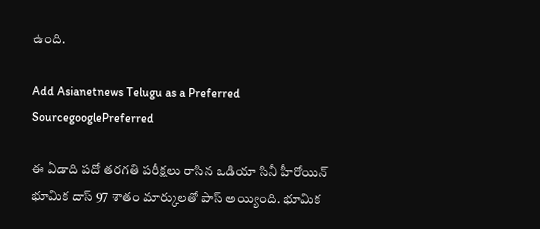ఉంది.

Add Asianetnews Telugu as a Preferred SourcegooglePreferred

ఈ ఏడాది పదో తరగతి పరీక్షలు రాసిన ఒడియా సినీ హీరోయిన్‌ భూమిక దాస్‌ 97 శాతం మార్కులతో పాస్ అయ్యింది. భూమిక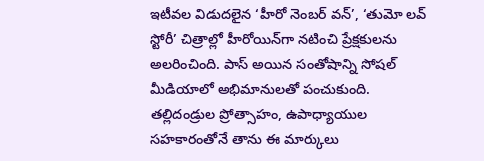ఇటీవల విడుదలైన ‘హీరో నెంబర్‌ వన్‌’, ‘తుమో లవ్‌ స్టోరీ’ చిత్రాల్లో హీరోయిన్‌గా నటించి ప్రేక్షకులను అలరించింది. పాస్ అయిన సంతోషాన్ని సోషల్ మీడియాలో అభిమానులతో పంచుకుంది. తల్లిదండ్రుల ప్రోత్సాహం, ఉపాధ్యాయుల సహకారంతోనే తాను ఈ మార్కులు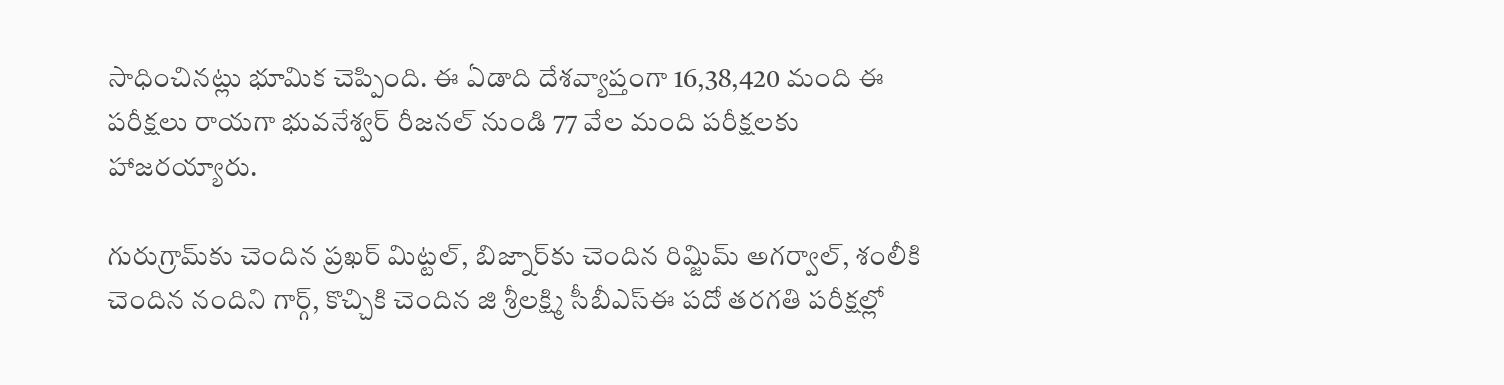సాధించినట్లు భూమిక చెప్పింది. ఈ ఏడాది దేశవ్యాప్తంగా 16,38,420 మంది ఈ పరీక్షలు రాయగా భువనేశ్వర్‌ రీజనల్ నుండి 77 వేల మంది పరీక్షలకు హాజరయ్యారు.

గురుగ్రామ్‌కు చెందిన ప్రఖర్ మిట్టల్, బిజ్నార్‌కు చెందిన రిమ్జిమ్ అగర్వాల్, శంలీకి చెందిన నందిని గార్గ్, కొచ్చికి చెందిన జి శ్రీలక్ష్మి సీబీఎస్ఈ పదో తరగతి పరీక్షల్లో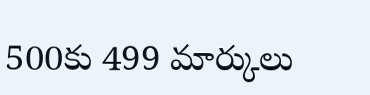500కు 499 మార్కులు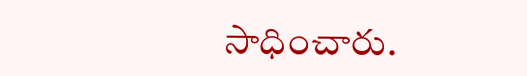సాధించారు.